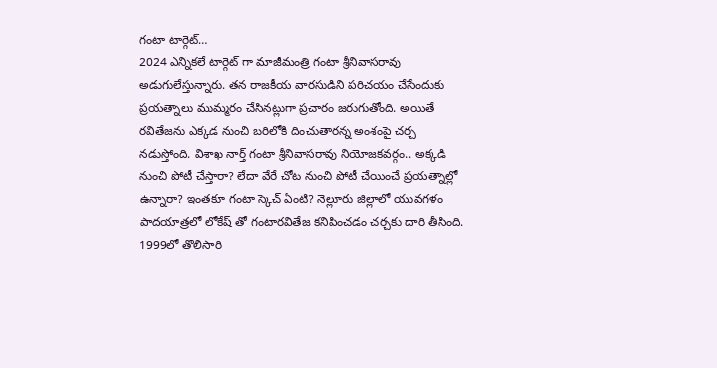గంటా టార్గెట్…
2024 ఎన్నికలే టార్గెట్ గా మాజీమంత్రి గంటా శ్రీనివాసరావు అడుగులేస్తున్నారు. తన రాజకీయ వారసుడిని పరిచయం చేసేందుకు ప్రయత్నాలు ముమ్మరం చేసినట్లుగా ప్రచారం జరుగుతోంది. అయితే రవితేజను ఎక్కడ నుంచి బరిలోకి దించుతారన్న అంశంపై చర్చ నడుస్తోంది. విశాఖ నార్త్ గంటా శ్రీనివాసరావు నియోజకవర్గం.. అక్కడి నుంచి పోటీ చేస్తారా? లేదా వేరే చోట నుంచి పోటీ చేయించే ప్రయత్నాల్లో ఉన్నారా? ఇంతకూ గంటా స్కెచ్ ఏంటి? నెల్లూరు జిల్లాలో యువగళం పాదయాత్రలో లోకేష్ తో గంటారవితేజ కనిపించడం చర్చకు దారి తీసింది.
1999లో తొలిసారి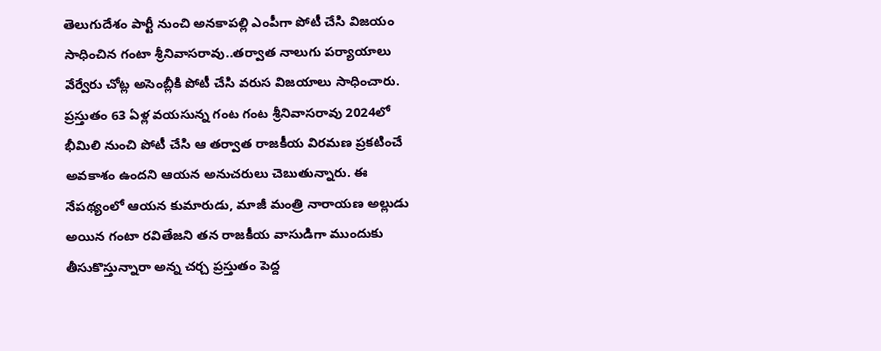తెలుగుదేశం పార్టీ నుంచి అనకాపల్లి ఎంపీగా పోటీ చేసి విజయం సాధించిన గంటా శ్రీనివాసరావు..తర్వాత నాలుగు పర్యాయాలు వేర్వేరు చోట్ల అసెంబ్లీకి పోటీ చేసి వరుస విజయాలు సాధించారు. ప్రస్తుతం 63 ఏళ్ల వయసున్న గంట గంట శ్రీనివాసరావు 2024లో భీమిలి నుంచి పోటీ చేసి ఆ తర్వాత రాజకీయ విరమణ ప్రకటించే అవకాశం ఉందని ఆయన అనుచరులు చెబుతున్నారు. ఈ నేపథ్యంలో ఆయన కుమారుడు, మాజీ మంత్రి నారాయణ అల్లుడు అయిన గంటా రవితేజని తన రాజకీయ వాసుడిగా ముందుకు తీసుకొస్తున్నారా అన్న చర్చ ప్రస్తుతం పెద్ద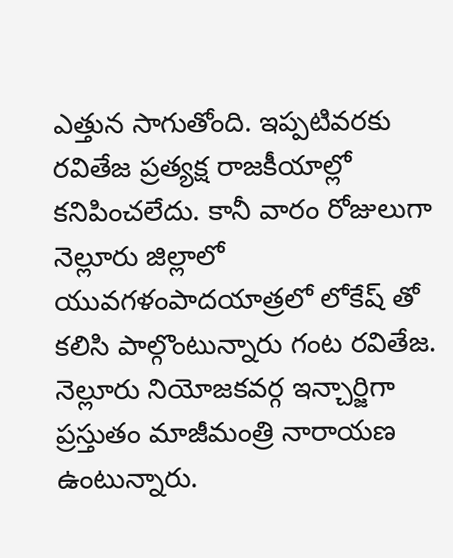ఎత్తున సాగుతోంది. ఇప్పటివరకు రవితేజ ప్రత్యక్ష రాజకీయాల్లో కనిపించలేదు. కానీ వారం రోజులుగా నెల్లూరు జిల్లాలో యువగళంపాదయాత్రలో లోకేష్ తో కలిసి పాల్గొంటున్నారు గంట రవితేజ.
నెల్లూరు నియోజకవర్గ ఇన్చార్జిగా ప్రస్తుతం మాజీమంత్రి నారాయణ ఉంటున్నారు.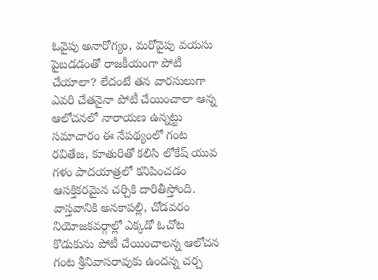ఓవైపు అనారోగ్యం, మరోవైపు వయసు పైబడడంతో రాజకీయంగా పోటీ చేయాలా? లేదంటే తన వారసులుగా ఎవరి చేతనైనా పోటీ చేయించాలా ఆన్న ఆలోచనలో నారాయణ ఉన్నట్టు సమాచారం ఈ నేపథ్యంలో గంట రవితేజ, కూతురితో కలిసి లోకేష్ యువ గళం పాదయాత్రలో కనిపించడం ఆసక్తికరమైన చర్చికి దారితీస్తోంది. వాస్తవానికి అనకాపల్లి, చోడవరం నియోజకవర్గాల్లో ఎక్కడో ఓచోట కొడుకును పోటీ చేయించాలన్న ఆలోచన గంట శ్రీనివాసరావుకు ఉందన్న చర్చ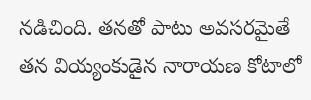నడిచింది. తనతో పాటు అవసరమైతే తన వియ్యంకుడైన నారాయణ కోటాలో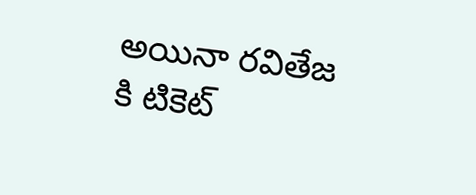అయినా రవితేజ కి టికెట్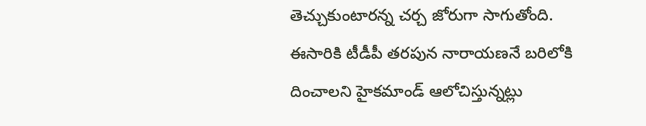తెచ్చుకుంటారన్న చర్చ జోరుగా సాగుతోంది.
ఈసారికి టీడీపీ తరపున నారాయణనే బరిలోకి దించాలని హైకమాండ్ ఆలోచిస్తున్నట్లు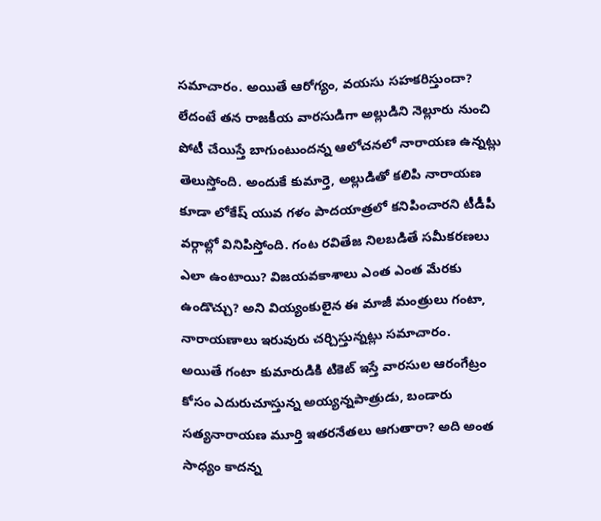సమాచారం. అయితే ఆరోగ్యం, వయసు సహకరిస్తుందా? లేదంటే తన రాజకీయ వారసుడిగా అల్లుడిని నెల్లూరు నుంచి పోటీ చేయిస్తే బాగుంటుందన్న ఆలోచనలో నారాయణ ఉన్నట్లు తెలుస్తోంది. అందుకే కుమార్తె, అల్లుడితో కలిపి నారాయణ కూడా లోకేష్ యువ గళం పాదయాత్రలో కనిపించారని టీడీపీ వర్గాల్లో వినిపిస్తోంది. గంట రవితేజ నిలబడితే సమీకరణలు ఎలా ఉంటాయి? విజయవకాశాలు ఎంత ఎంత మేరకు ఉండొచ్చు? అని వియ్యంకులైన ఈ మాజీ మంత్రులు గంటా, నారాయణాలు ఇరువురు చర్చిస్తున్నట్లు సమాచారం.
అయితే గంటా కుమారుడికి టికెట్ ఇస్తే వారసుల ఆరంగేట్రం కోసం ఎదురుచూస్తున్న అయ్యన్నపాత్రుడు, బండారు సత్యనారాయణ మూర్తి ఇతరనేతలు ఆగుతారా? అది అంత సాధ్యం కాదన్న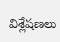విశ్లేషణలు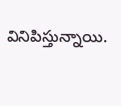వినిపిస్తున్నాయి.